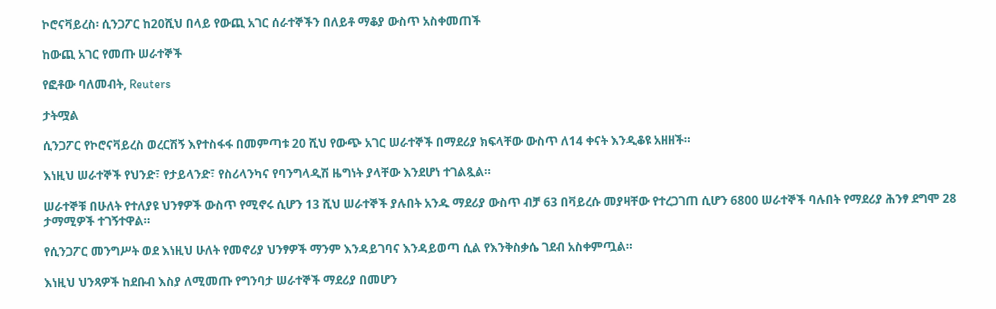ኮሮናቫይረስ፡ ሲንጋፖር ከ20ሺህ በላይ የውጪ አገር ሰራተኞችን በለይቶ ማቆያ ውስጥ አስቀመጠች

ከውጪ አገር የመጡ ሠራተኞች

የፎቶው ባለመብት, Reuters

ታትሟል

ሲንጋፖር የኮሮናቫይረስ ወረርሽኝ እየተስፋፋ በመምጣቱ 20 ሺህ የውጭ አገር ሠራተኞች በማደሪያ ክፍላቸው ውስጥ ለ14 ቀናት እንዲቆዩ አዘዘች።

እነዚህ ሠራተኞች የህንድ፣ የታይላንድ፣ የስሪላንካና የባንግላዲሽ ዜግነት ያላቸው እንደሆነ ተገልጿል።

ሠራተኞቹ በሁለት የተለያዩ ህንፃዎች ውስጥ የሚኖሩ ሲሆን 13 ሺህ ሠራተኞች ያሉበት አንዱ ማደሪያ ውስጥ ብቻ 63 በቫይረሱ መያዛቸው የተረጋገጠ ሲሆን 6800 ሠራተኞች ባሉበት የማደሪያ ሕንፃ ደግሞ 28 ታማሚዎች ተገኝተዋል።

የሲንጋፖር መንግሥት ወደ እነዚህ ሁለት የመኖሪያ ህንፃዎች ማንም እንዳይገባና እንዳይወጣ ሲል የእንቅስቃሴ ገደብ አስቀምጧል።

እነዚህ ህንጻዎች ከደቡብ እስያ ለሚመጡ የግንባታ ሠራተኞች ማደሪያ በመሆን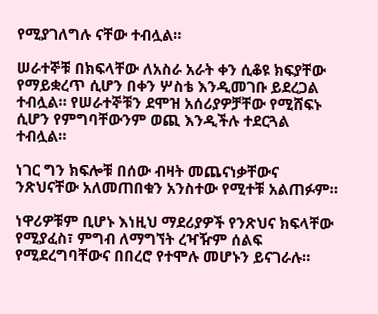የሚያገለግሉ ናቸው ተብሏል።

ሠራተኞቹ በክፍላቸው ለአስራ አራት ቀን ሲቆዩ ክፍያቸው የማይቋረጥ ሲሆን በቀን ሦስቴ እንዲመገቡ ይደረጋል ተብሏል። የሠራተኞቹን ደሞዝ አሰሪያዎቻቸው የሚሸፍኑ ሲሆን የምግባቸውንም ወጪ እንዲችሉ ተደርጓል ተብሏል።

ነገር ግን ክፍሎቹ በሰው ብዛት መጨናነቃቸውና ንጽህናቸው አለመጠበቁን አንስተው የሚተቹ አልጠፉም።

ነዋሪዎቹም ቢሆኑ እነዚህ ማደሪያዎች የንጽህና ክፍላቸው የሚያፈስ፣ ምግብ ለማግኘት ረዣዥም ሰልፍ የሚደረግባቸውና በበረሮ የተሞሉ መሆኑን ይናገራሉ።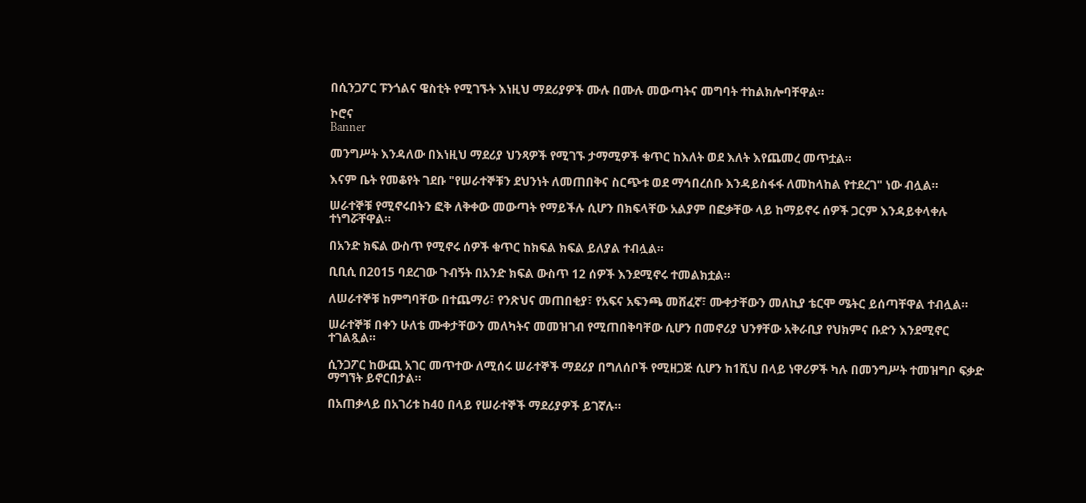በሲንጋፖር ፑንጎልና ዌስቲት የሚገኙት እነዚህ ማደሪያዎች ሙሉ በሙሉ መውጣትና መግባት ተከልክሎባቸዋል።

ኮሮና
Banner

መንግሥት እንዳለው በእነዚህ ማደሪያ ህንጻዎች የሚገኙ ታማሚዎች ቁጥር ከእለት ወደ እለት እየጨመረ መጥቷል።

እናም ቤት የመቆየት ገደቡ "የሠራተኞቹን ደህንነት ለመጠበቅና ስርጭቱ ወደ ማኅበረሰቡ እንዳይስፋፋ ለመከላከል የተደረገ" ነው ብሏል።

ሠራተኞቹ የሚኖሩበትን ፎቅ ለቅቀው መውጣት የማይችሉ ሲሆን በክፍላቸው አልያም በፎቃቸው ላይ ከማይኖሩ ሰዎች ጋርም እንዳይቀላቀሉ ተነግሯቸዋል።

በአንድ ክፍል ውስጥ የሚኖሩ ሰዎች ቁጥር ከክፍል ክፍል ይለያል ተብሏል።

ቢቢሲ በ2015 ባደረገው ጉብኝት በአንድ ክፍል ውስጥ 12 ሰዎች እንደሚኖሩ ተመልክቷል።

ለሠራተኞቹ ከምግባቸው በተጨማሪ፣ የንጽህና መጠበቂያ፣ የአፍና አፍንጫ መሸፈኛ፣ ሙቀታቸውን መለኪያ ቴርሞ ሜትር ይሰጣቸዋል ተብሏል።

ሠራተኞቹ በቀን ሁለቴ ሙቀታቸውን መለካትና መመዝገብ የሚጠበቅባቸው ሲሆን በመኖሪያ ህንፃቸው አቅራቢያ የህክምና ቡድን እንደሚኖር ተገልጿል።

ሲንጋፖር ከውጪ አገር መጥተው ለሚሰሩ ሠራተኞች ማደሪያ በግለሰቦች የሚዘጋጅ ሲሆን ከ1ሺህ በላይ ነዋሪዎች ካሉ በመንግሥት ተመዝግቦ ፍቃድ ማግኘት ይኖርበታል።

በአጠቃላይ በአገሪቱ ከ40 በላይ የሠራተኞች ማደሪያዎች ይገኛሉ።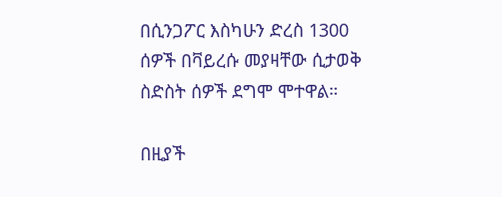በሲንጋፖር እስካሁን ድረስ 1300 ሰዎች በቫይረሱ መያዛቸው ሲታወቅ ስድስት ሰዎች ደግሞ ሞተዋል።

በዚያች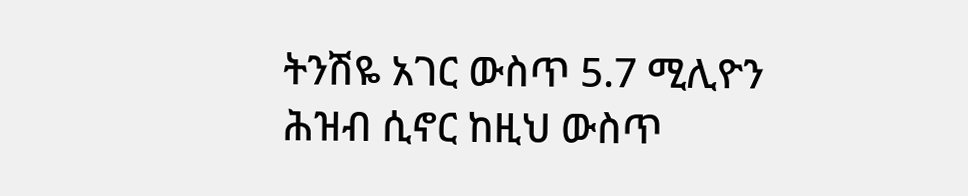ትንሽዬ አገር ውስጥ 5.7 ሚሊዮን ሕዝብ ሲኖር ከዚህ ውስጥ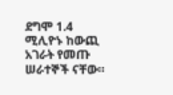ደግሞ 1.4 ሚሊዮኑ ከውጪ አገራት የመጡ ሠራተኞች ናቸው።